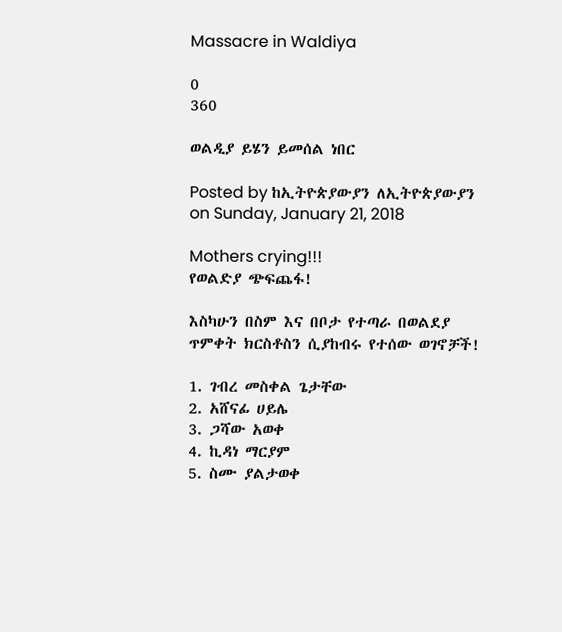Massacre in Waldiya

0
360

ወልዲያ ይሄን ይመሰል ነበር

Posted by ከኢትዮጵያውያን ለኢትዮጵያውያን on Sunday, January 21, 2018

Mothers crying!!!
የወልድያ ጭፍጨፋ!

እስካሁን በስም እና በቦታ የተጣራ በወልደያ ጥምቀት ክርስቶስን ሲያከብሩ የተሰው ወገኖቻች!

1. ገብረ መስቀል ጌታቸው
2. አሸናፊ ሀይሌ
3. ጋሻው አወቀ
4. ኪዳነ ማርያም
5. ስሙ ያልታወቀ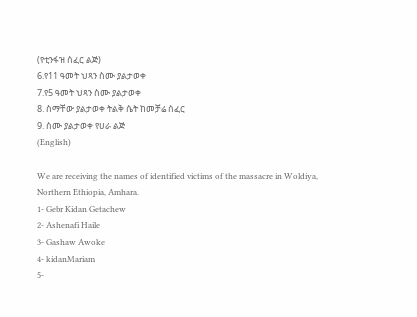(የቲንፋዝ ሰፈር ልጅ)
6.የ11 ዓመት ህጻን ስሙ ያልታወቀ
7.የ5 ዓመት ህጻን ስሙ ያልታወቀ
8. ስማቸው ያልታወቀ ትልቅ ሴት ከመቻሬ ሰፈር
9. ስሙ ያልታወቀ የሀራ ልጅ
(English)

We are receiving the names of identified victims of the massacre in Woldiya, Northern Ethiopia, Amhara.
1- Gebr Kidan Getachew
2- Ashenafi Haile
3- Gashaw Awoke
4- kidanMariam
5-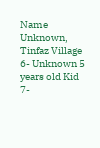Name Unknown, Tinfaz Village
6- Unknown 5 years old Kid
7-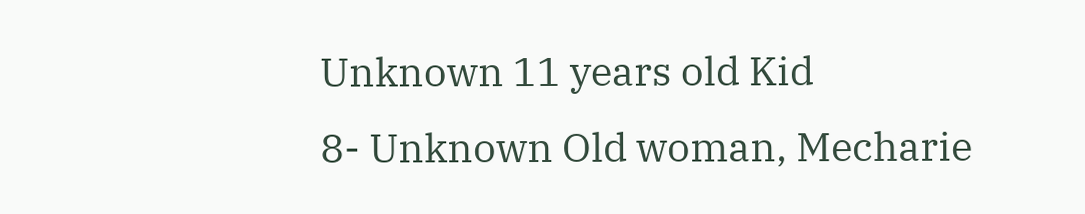Unknown 11 years old Kid
8- Unknown Old woman, Mecharie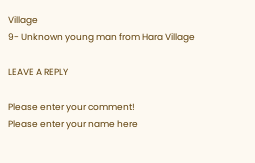Village
9- Unknown young man from Hara Village

LEAVE A REPLY

Please enter your comment!
Please enter your name here